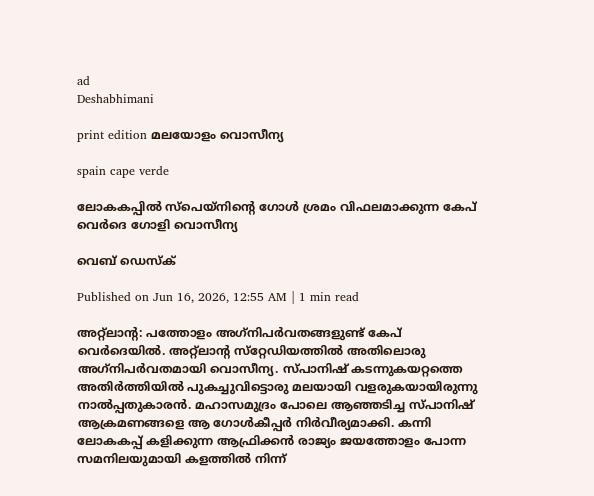ad
Deshabhimani

print edition മലയോളം വൊസീന്യ

spain cape verde

ലോകകപ്പിൽ സ്‌പെയ്‌നിന്റെ ഗോൾ ശ്രമം വിഫലമാക്കുന്ന കേപ്‌ വെർദെ ഗോളി വൊസീന്യ

വെബ് ഡെസ്ക്

Published on Jun 16, 2026, 12:55 AM | 1 min read

അറ്റ്‌ലാന്റ: പത്തോളം അഗ്‌നിപർവതങ്ങളുണ്ട്‌ കേപ്‌ വെർദെയിൽ. അറ്റ്‌ലാന്റ സ്‌റ്റേഡിയത്തിൽ അതിലൊരു അഗ്‌നിപർവതമായി വൊസീന്യ. സ്‌പാനിഷ്‌ കടന്നുകയറ്റത്തെ അതിർത്തിയിൽ പുകച്ചുവിട്ടൊരു മലയായി വളരുകയായിരുന്നു നാൽപ്പതുകാരൻ. മഹാസമുദ്രം പോലെ ആഞ്ഞടിച്ച സ്‌പാനിഷ്‌ ആക്രമണങ്ങളെ ആ ഗോൾകീപ്പർ നിർവീര്യമാക്കി. കന്നി ലോകകപ്പ്‌ കളിക്കുന്ന ആഫ്രിക്കൻ രാജ്യം ജയത്തോളം പോന്ന സമനിലയുമായി കളത്തിൽ നിന്ന്‌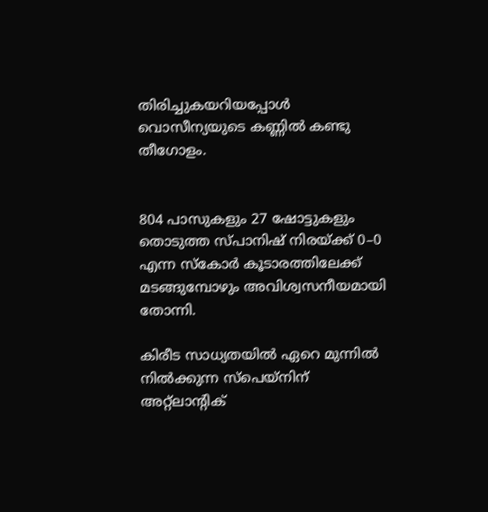തിരിച്ചുകയറിയപ്പോൾ വൊസീന്യയുടെ കണ്ണിൽ കണ്ടു തീഗോളം.


804 പാസുകളും 27 ഷോട്ടുകളും തൊടുത്ത സ്‌പാനിഷ്‌ നിരയ്‌ക്ക്‌ 0–0 എന്ന സ്‌കോർ കൂടാരത്തിലേക്ക്‌ മടങ്ങുമ്പോഴും അവിശ്വസനീയമായി തോന്നി.

കിരീട സാധ്യതയിൽ ഏറെ മുന്നിൽ നിൽക്കുന്ന സ്‌പെയ്‌നിന്‌ അറ്റ്‌ലാന്റിക്‌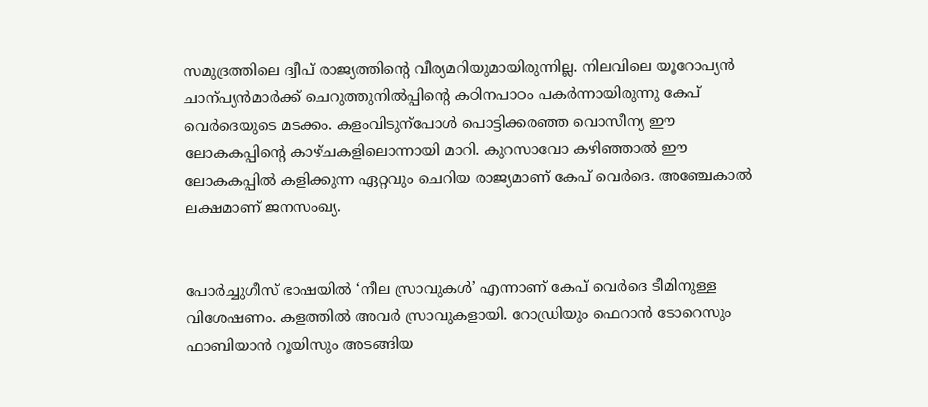സമുദ്രത്തിലെ ദ്വീപ്‌ രാജ്യത്തിന്റെ വീര്യമറിയുമായിരുന്നില്ല. നിലവിലെ യൂറോപ്യൻ ചാന്പ്യൻമാർക്ക്‌ ചെറുത്തുനിൽപ്പിന്റെ കഠിനപാഠം പകർന്നായിരുന്നു കേപ്‌ വെർദെയുടെ മടക്കം. കളംവിടുന്പോൾ പൊട്ടിക്കരഞ്ഞ വൊസീന്യ ഇ‍ൗ ലോകകപ്പിന്റെ കാഴ്‌ചകളിലൊന്നായി മാറി. കുറസാവോ കഴിഞ്ഞാൽ ഇ‍ൗ ലോകകപ്പിൽ കളിക്കുന്ന ഏറ്റവും ചെറിയ രാജ്യമാണ്‌ കേപ്‌ വെർദെ. അഞ്ചേകാൽ ലക്ഷമാണ്‌ ജനസംഖ്യ.


പോർച്ചുഗീസ്‌ ഭാഷയിൽ ‘നീല സ്രാവുകൾ’ എന്നാണ്‌ കേപ്‌ വെർദെ ടീമിനുള്ള വിശേഷണം. കളത്തിൽ അവർ സ്രാവുകളായി. റോഡ്രിയും ഫെറാൻ ടോറെസും ഫാബിയാൻ റൂയിസും അടങ്ങിയ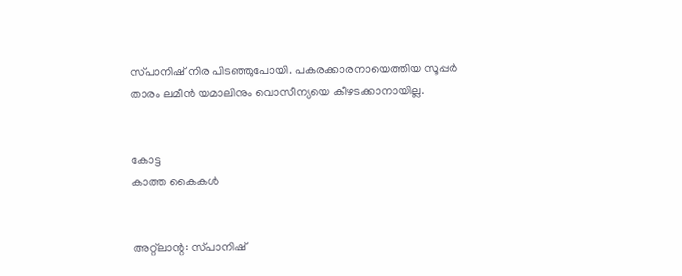സ്‌പാനിഷ്‌ നിര പിടഞ്ഞുപോയി. പകരക്കാരനായെത്തിയ സൂപ്പർ താരം ലമീൻ യമാലിനും വൊസീന്യയെ കീഴടക്കാനായില്ല.


കോട്ട
കാത്ത കൈകൾ


അറ്റ്‌ലാന്റ: സ്‌പാനിഷ്‌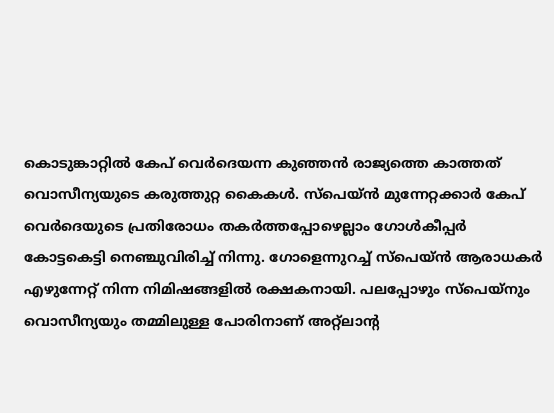കൊടുങ്കാറ്റിൽ കേപ്‌ വെർദെയന്ന കുഞ്ഞൻ രാജ്യത്തെ കാത്തത്‌ വൊസീന്യയുടെ കരുത്തുറ്റ കൈകൾ. സ്‌പെയ്‌ൻ മുന്നേറ്റക്കാർ കേപ്‌ വെർദെയുടെ പ്രതിരോധം തകർത്തപ്പോഴെല്ലാം ഗോൾകീപ്പർ കോട്ടകെട്ടി നെഞ്ചുവിരിച്ച്‌ നിന്നു. ഗോളെന്നുറച്ച്‌ സ്‌പെയ്‌ൻ ആരാധകർ എഴുന്നേറ്റ്‌ നിന്ന നിമിഷങ്ങളിൽ രക്ഷകനായി. പലപ്പോഴും സ്‌പെയ്‌നും വൊസീന്യയും തമ്മിലുള്ള പോരിനാണ്‌ അറ്റ്‌ലാന്റ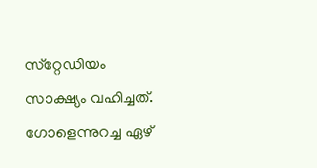സ്‌റ്റേഡിയം സാക്ഷ്യം വഹിച്ചത്‌. ഗോളെന്നുറച്ച ഏഴ്‌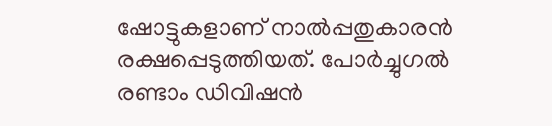ഷോട്ടുകളാണ്‌ നാൽപ്പതുകാരൻ രക്ഷപ്പെടുത്തിയത്‌. പോർച്ചുഗൽ രണ്ടാം ഡിവിഷൻ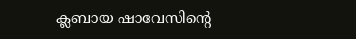ക്ലബായ ഷാവേസിന്റെ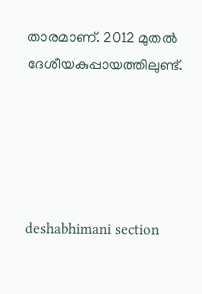താരമാണ്‌. 2012 മുതൽ ദേശീയകുപ്പായത്തിലുണ്ട്‌.





deshabhimani section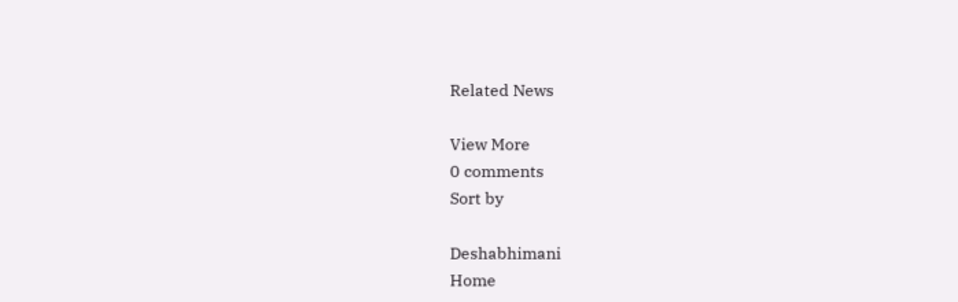Related News

View More
0 comments
Sort by

Deshabhimani
Home